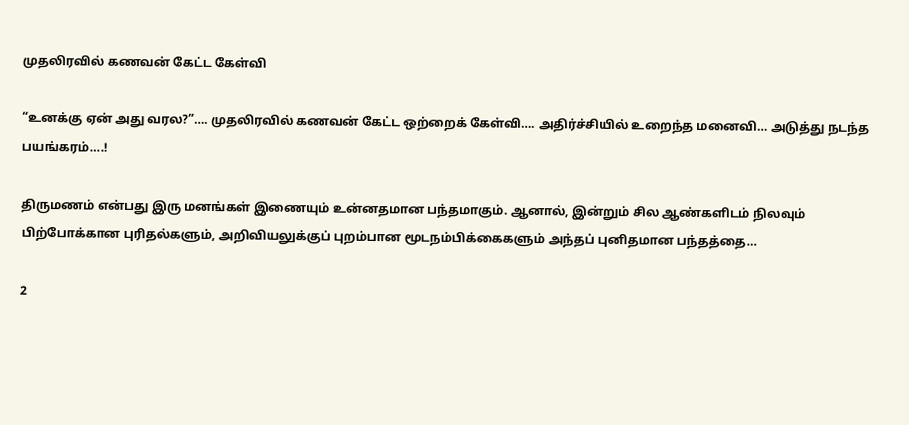முதலிரவில் கணவன் கேட்ட கேள்வி

“உனக்கு ஏன் அது வரல?”…. முதலிரவில் கணவன் கேட்ட ஒற்றைக் கேள்வி…. அதிர்ச்சியில் உறைந்த மனைவி… அடுத்து நடந்த பயங்கரம்….!

திருமணம் என்பது இரு மனங்கள் இணையும் உன்னதமான பந்தமாகும். ஆனால், இன்றும் சில ஆண்களிடம் நிலவும் பிற்போக்கான புரிதல்களும், அறிவியலுக்குப் புறம்பான மூடநம்பிக்கைகளும் அந்தப் புனிதமான பந்தத்தை…

2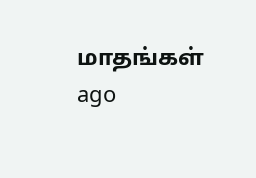மாதங்கள் ago